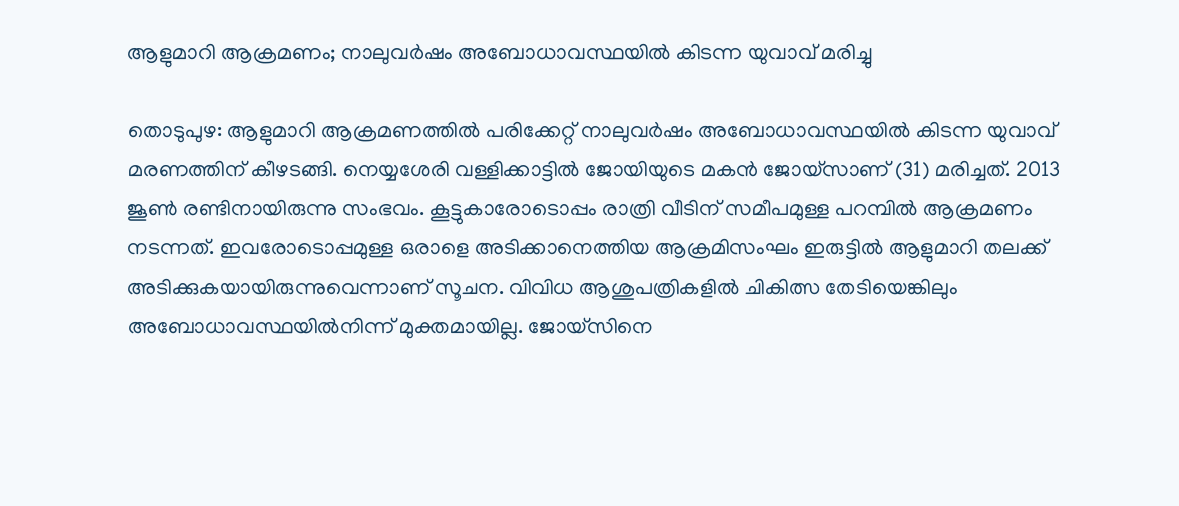ആളുമാറി ആക്രമണം; നാലുവർഷം അബോധാവസ്ഥയിൽ കിടന്ന യുവാവ് മരിച്ചു

തൊടുപുഴ: ആളുമാറി ആക്രമണത്തിൽ പരിക്കേറ്റ് നാലുവർഷം അബോധാവസ്ഥയിൽ കിടന്ന യുവാവ് മരണത്തിന് കീഴടങ്ങി. നെയ്യശേരി വള്ളിക്കാട്ടിൽ ജോയിയുടെ മകൻ ജോയ്സാണ് (31) മരിച്ചത്. 2013 ജൂൺ രണ്ടിനായിരുന്നു സംഭവം. കൂട്ടുകാരോടൊപ്പം രാത്രി വീടിന് സമീപമുള്ള പറമ്പിൽ ആക്രമണം നടന്നത്. ഇവരോടൊപ്പമുള്ള ഒരാളെ അടിക്കാനെത്തിയ ആക്രമിസംഘം ഇരുട്ടിൽ ആളുമാറി തലക്ക് അടിക്കുകയായിരുന്നുവെന്നാണ് സൂചന. വിവിധ ആശുപത്രികളിൽ ചികിത്സ തേടിയെങ്കിലും അബോധാവസ്ഥയിൽനിന്ന് മുക്തമായില്ല. ജോയ്‌സിനെ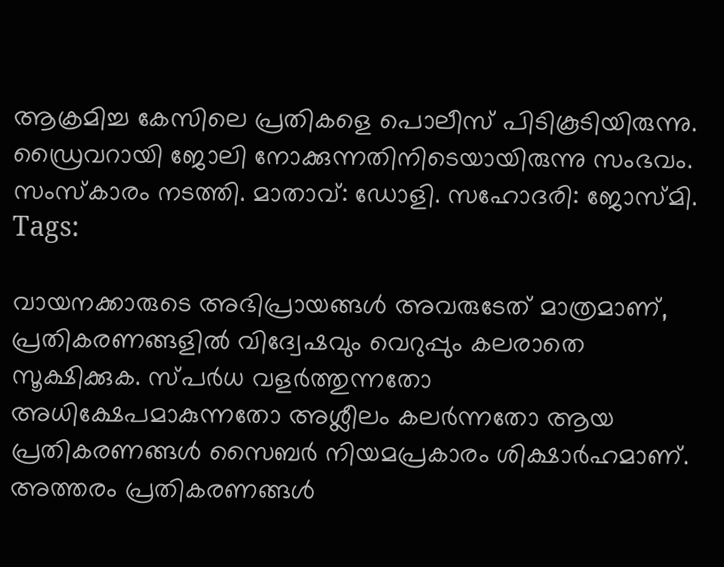ആക്രമിച്ച കേസിലെ പ്രതികളെ പൊലീസ് പിടികൂടിയിരുന്നു. ഡ്രൈവറായി ജോലി നോക്കുന്നതിനിടെയായിരുന്നു സംഭവം. സംസ്കാരം നടത്തി. മാതാവ്: ഡോളി. സഹോദരി: ജോസ്മി.
Tags:

വായനക്കാരുടെ അഭിപ്രായങ്ങള്‍ അവരുടേത് മാത്രമാണ്, പ്രതികരണങ്ങളിൽ വിദ്വേഷവും വെറുപ്പും കലരാതെ സൂക്ഷിക്കുക. സ്പർധ വളർത്തുന്നതോ അധിക്ഷേപമാകുന്നതോ അശ്ലീലം കലർന്നതോ ആയ പ്രതികരണങ്ങൾ സൈബർ നിയമപ്രകാരം ശിക്ഷാർഹമാണ്. അത്തരം പ്രതികരണങ്ങൾ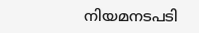നിയമനടപടി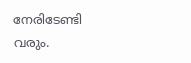നേരിടേണ്ടി വരും.